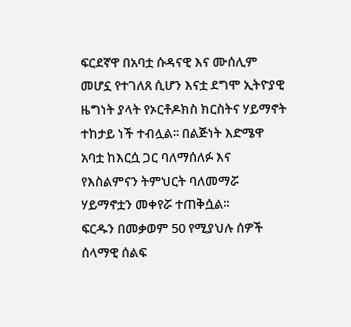ፍርደኛዋ በአባቷ ሱዳናዊ እና ሙሰሊም መሆኗ የተገለጸ ሲሆን እናቷ ደግሞ ኢትዮያዊ ዜግነት ያላት የኦርቶዶክስ ክርስትና ሃይማኖት ተከታይ ነች ተብሏል፡፡ በልጅነት እድሜዋ አባቷ ከእርሷ ጋር ባለማሰለፉ እና የእስልምናን ትምህርት ባለመማሯ ሃይማኖቷን መቀየሯ ተጠቅሷል፡፡
ፍርዱን በመቃወም 50 የሚያህሉ ሰዎች ሰላማዊ ሰልፍ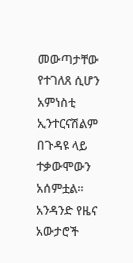መውጣታቸው የተገለጸ ሲሆን አምነስቲ ኢንተርናሽልም በጉዳዩ ላይ ተቃውሞውን አሰምቷል፡፡አንዳንድ የዜና አውታሮች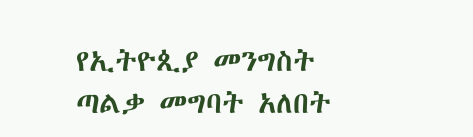የኢትዮጲያ መንግስት ጣልቃ መግባት አለበት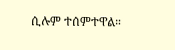ሲሉም ተሰምተዋል።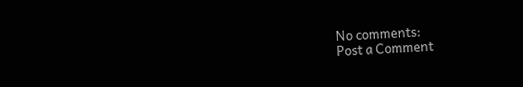No comments:
Post a Comment